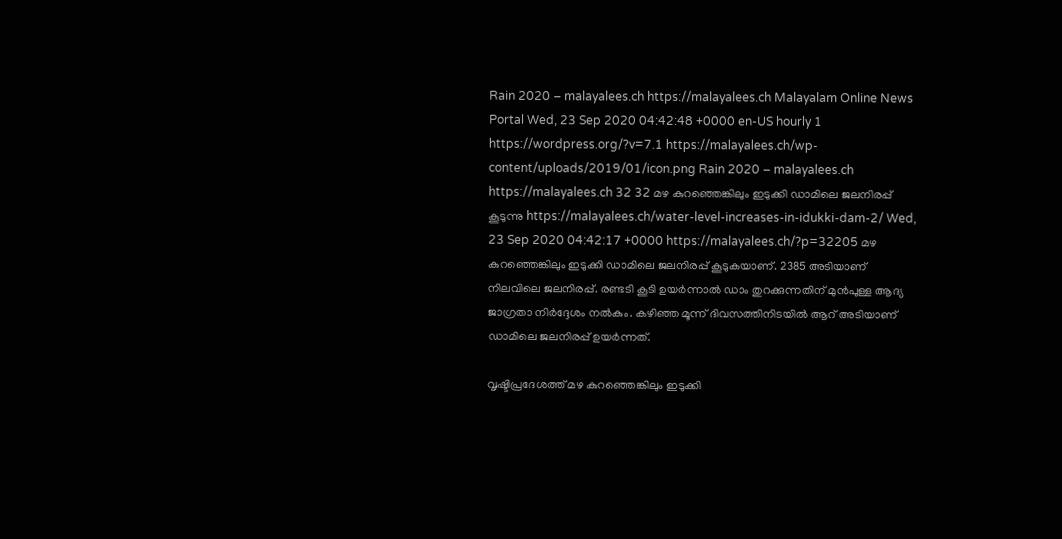Rain 2020 – malayalees.ch https://malayalees.ch Malayalam Online News Portal Wed, 23 Sep 2020 04:42:48 +0000 en-US hourly 1 https://wordpress.org/?v=7.1 https://malayalees.ch/wp-content/uploads/2019/01/icon.png Rain 2020 – malayalees.ch https://malayalees.ch 32 32 മഴ കുറഞ്ഞെങ്കിലും ഇടുക്കി ഡാമിലെ ജലനിരപ്പ് കൂടുന്നു https://malayalees.ch/water-level-increases-in-idukki-dam-2/ Wed, 23 Sep 2020 04:42:17 +0000 https://malayalees.ch/?p=32205 മഴ കുറഞ്ഞെങ്കിലും ഇടുക്കി ഡാമിലെ ജലനിരപ്പ് കൂടുകയാണ്. 2385 അടിയാണ് നിലവിലെ ജലനിരപ്പ്. രണ്ടടി കൂടി ഉയര്‍ന്നാല്‍ ഡാം തുറക്കുന്നതിന് മുന്‍പുള്ള ആദ്യ ജാഗ്രതാ നിര്‍ദ്ദേശം നല്‍കും. കഴിഞ്ഞ മൂന്ന് ദിവസത്തിനിടയില്‍ ആറ് അടിയാണ് ഡാമിലെ ജലനിരപ്പ് ഉയര്‍ന്നത്.

വൃഷ്ടിപ്രദേശത്ത് മഴ കുറഞ്ഞെങ്കിലും ഇടുക്കി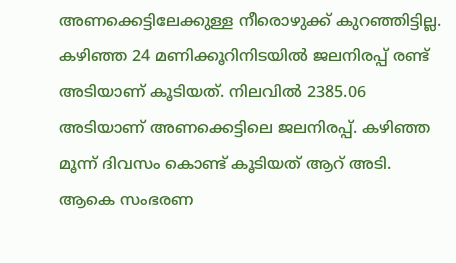അണക്കെട്ടിലേക്കുള്ള നീരൊഴുക്ക് കുറഞ്ഞിട്ടില്ല. കഴിഞ്ഞ 24 മണിക്കൂറിനിടയില്‍ ജലനിരപ്പ് രണ്ട് അടിയാണ് കൂടിയത്. നിലവില്‍ 2385.06 അടിയാണ് അണക്കെട്ടിലെ ജലനിരപ്പ്. കഴിഞ്ഞ മൂന്ന് ദിവസം കൊണ്ട് കൂടിയത് ആറ് അടി. ആകെ സംഭരണ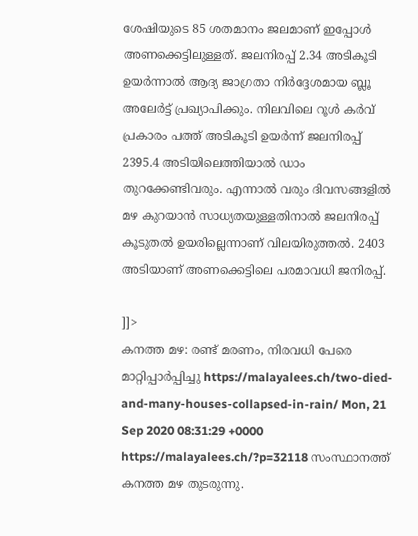ശേഷിയുടെ 85 ശതമാനം ജലമാണ് ഇപ്പോള്‍ അണക്കെട്ടിലുള്ളത്. ജലനിരപ്പ് 2.34 അടികൂടി ഉയര്‍ന്നാല്‍ ആദ്യ ജാഗ്രതാ നിര്‍ദ്ദേശമായ ബ്ലൂ അലേര്‍ട്ട് പ്രഖ്യാപിക്കും. നിലവിലെ റൂള്‍ കര്‍വ് പ്രകാരം പത്ത് അടികൂടി ഉയര്‍ന്ന് ജലനിരപ്പ് 2395.4 അടിയിലെത്തിയാല്‍ ഡാം തുറക്കേണ്ടിവരും. എന്നാല്‍ വരും ദിവസങ്ങളില്‍ മഴ കുറയാന്‍ സാധ്യതയുള്ളതിനാല്‍ ജലനിരപ്പ് കൂടുതല്‍ ഉയരില്ലെന്നാണ് വിലയിരുത്തല്‍. 2403 അടിയാണ് അണക്കെട്ടിലെ പരമാവധി ജനിരപ്പ്.

]]>
കനത്ത മഴ: രണ്ട് മരണം, നിരവധി പേരെ മാറ്റിപ്പാര്‍പ്പിച്ചു https://malayalees.ch/two-died-and-many-houses-collapsed-in-rain/ Mon, 21 Sep 2020 08:31:29 +0000 https://malayalees.ch/?p=32118 സംസ്ഥാനത്ത് കനത്ത മഴ തുടരുന്നു.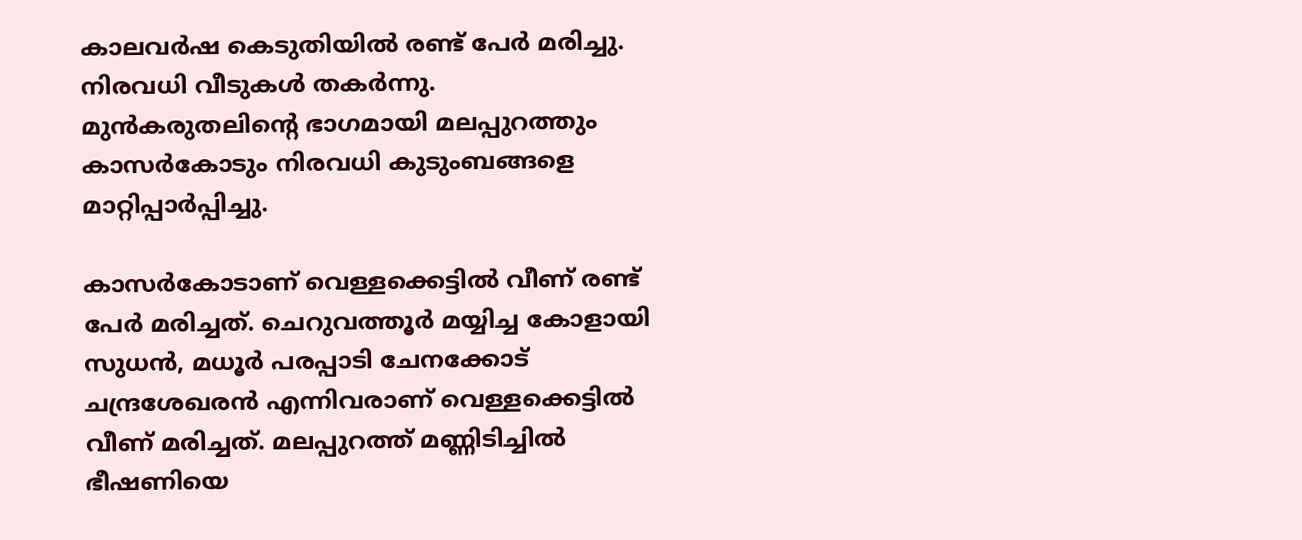കാലവര്‍ഷ കെടുതിയില്‍ രണ്ട് പേര്‍ മരിച്ചു. നിരവധി വീടുകള്‍ തകര്‍ന്നു. മുന്‍കരുതലിന്‍റെ ഭാഗമായി മലപ്പുറത്തും കാസര്‍കോടും നിരവധി കുടുംബങ്ങളെ മാറ്റിപ്പാര്‍പ്പിച്ചു.

കാസര്‍കോടാണ് വെള്ളക്കെട്ടില്‍ വീണ് രണ്ട് പേര്‍ മരിച്ചത്. ചെറുവത്തൂർ മയ്യിച്ച കോളായി സുധൻ, മധൂർ പരപ്പാടി ചേനക്കോട് ചന്ദ്രശേഖരന്‍ എന്നിവരാണ് വെള്ളക്കെട്ടില്‍ വീണ് മരിച്ചത്. മലപ്പുറത്ത് മണ്ണിടിച്ചില്‍ ഭീഷണിയെ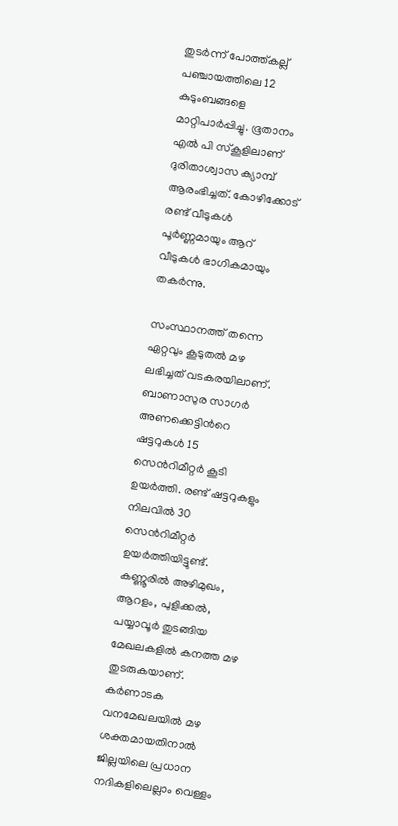തുടര്‍ന്ന് പോത്ത്കല്ല് പഞ്ചായത്തിലെ 12 കുടുംബങ്ങളെ മാറ്റിപാര്‍പ്പിച്ചു. ഭൂതാനം എല്‍ പി സ്കൂളിലാണ് ദുരിതാശ്വാസ ക്യാമ്പ് ആരംഭിച്ചത്. കോഴിക്കോട് രണ്ട് വീടുകള്‍ പൂര്‍ണ്ണമായും ആറ് വീടുകള്‍ ഭാഗികമായും തകര്‍ന്നു.

സംസ്ഥാനത്ത് തന്നെ ഏറ്റവും കൂടുതല്‍ മഴ ലഭിച്ചത് വടകരയിലാണ്. ബാണാസുര സാഗര്‍ അണക്കെട്ടിന്‍റെ ഷട്ടറുകള്‍ 15 സെന്‍റിമീറ്റര്‍ കൂടി ഉയര്‍ത്തി. രണ്ട് ഷട്ടറുകളും നിലവില്‍ 30 സെന്‍റിമീറ്റര്‍ ഉയര്‍ത്തിയിട്ടുണ്ട്. കണ്ണൂരില്‍ അഴിമുഖം, ആറളം, പുളിക്കല്‍, പയ്യാവൂര്‍ തുടങ്ങിയ മേഖലകളില്‍ കനത്ത മഴ തുടരുകയാണ്. കര്‍ണാടക വനമേഖലയില്‍ മഴ ശക്തമായതിനാല്‍ ജില്ലയിലെ പ്രധാന നദികളിലെല്ലാം വെള്ളം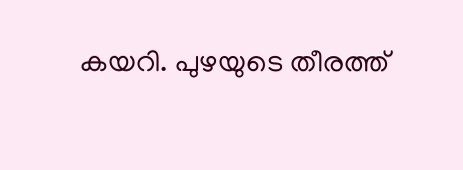കയറി. പുഴയുടെ തീരത്ത്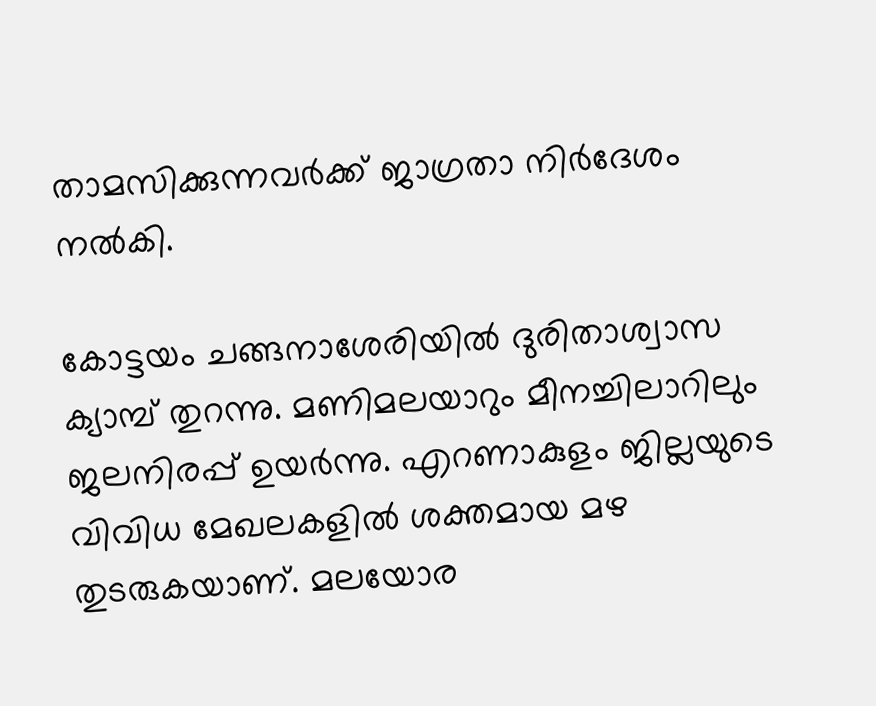താമസിക്കുന്നവര്‍ക്ക് ജാഗ്രതാ നിര്‍ദേശം നല്‍കി.

കോട്ടയം ചങ്ങനാശേരിയിൽ ദുരിതാശ്വാസ ക്യാമ്പ് തുറന്നു. മണിമലയാറും മീനച്ചിലാറിലും ജലനിരപ്പ് ഉയർന്നു. എറണാകുളം ജില്ലയുടെ വിവിധ മേഖലകളിൽ ശക്തമായ മഴ തുടരുകയാണ്. മലയോര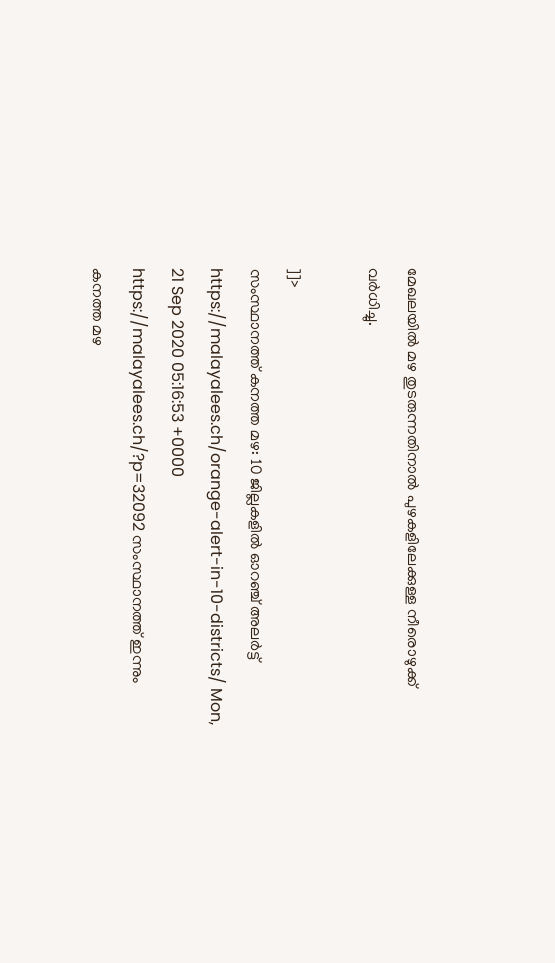മേഖലയിൽ മഴ തുടരുന്നതിനാൽ പുഴകളിലേക്കുള്ള നീരൊഴുക്ക് വർധിച്ചു.

]]>
സംസ്ഥാനത്ത് കനത്ത മഴ: 10 ജില്ലകളില്‍ ഓറഞ്ച് അലര്‍ട്ട് https://malayalees.ch/orange-alert-in-10-districts/ Mon, 21 Sep 2020 05:16:53 +0000 https://malayalees.ch/?p=32092 സംസ്ഥാനത്ത് ഇന്നും കനത്ത മഴ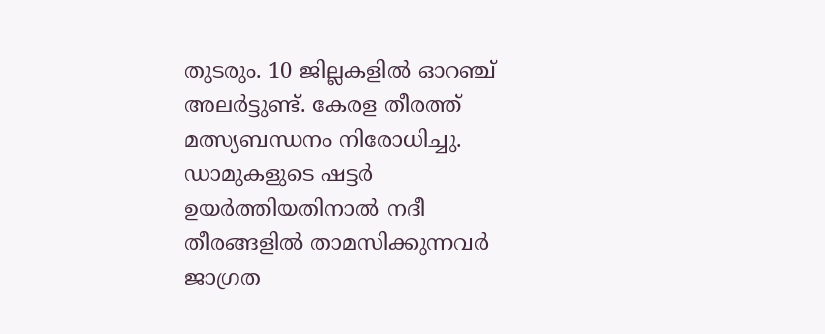തുടരും. 10 ജില്ലകളില്‍ ഓറഞ്ച് അലര്‍ട്ടുണ്ട്. കേരള തീരത്ത് മത്സ്യബന്ധനം നിരോധിച്ചു. ഡാമുകളുടെ ഷട്ടര്‍ ഉയര്‍ത്തിയതിനാല്‍ നദീ തീരങ്ങളില്‍ താമസിക്കുന്നവര്‍ ജാഗ്രത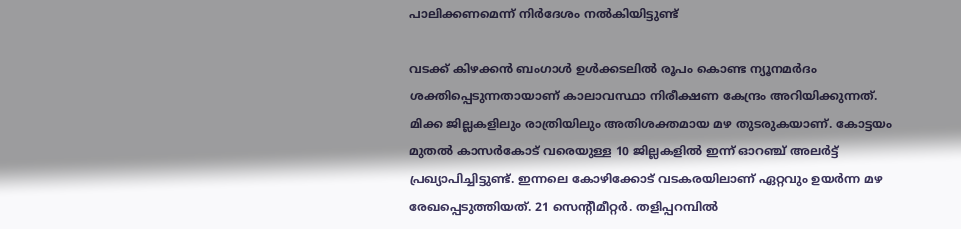പാലിക്കണമെന്ന് നിര്‍ദേശം നല്‍കിയിട്ടുണ്ട്

വടക്ക് കിഴക്കന്‍ ബംഗാള്‍ ഉള്‍ക്കടലില്‍ രൂപം കൊണ്ട ന്യൂനമര്‍ദം ശക്തിപ്പെടുന്നതായാണ് കാലാവസ്ഥാ നിരീക്ഷണ കേന്ദ്രം അറിയിക്കുന്നത്. മിക്ക ജില്ലകളിലും രാത്രിയിലും അതിശക്തമായ മഴ തുടരുകയാണ്. കോട്ടയം മുതല്‍ കാസര്‍കോട് വരെയുള്ള 10 ജില്ലകളില്‍ ഇന്ന് ഓറഞ്ച് അലര്‍ട്ട് പ്രഖ്യാപിച്ചിട്ടുണ്ട്. ഇന്നലെ കോഴിക്കോട് വടകരയിലാണ് ഏറ്റവും ഉയര്‍ന്ന മഴ രേഖപ്പെടുത്തിയത്. 21 സെന്‍റീമീറ്റര്‍. തളിപ്പറമ്പില്‍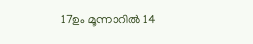17ഉം മൂന്നാറില്‍ 14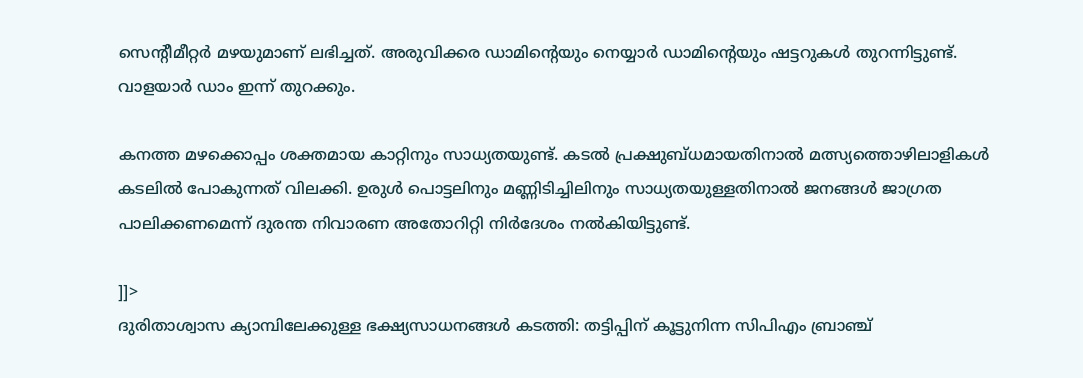സെന്‍റീമീറ്റര്‍ മഴയുമാണ് ലഭിച്ചത്. അരുവിക്കര ഡാമിന്‍റെയും നെയ്യാര്‍ ഡാമിന്‍റെയും ഷട്ടറുകള്‍ തുറന്നിട്ടുണ്ട്. വാളയാര്‍ ഡാം ഇന്ന് തുറക്കും.

കനത്ത മഴക്കൊപ്പം ശക്തമായ കാറ്റിനും സാധ്യതയുണ്ട്. കടല്‍ പ്രക്ഷുബ്ധമായതിനാല്‍ മത്സ്യത്തൊഴിലാളികള്‍ കടലില്‍ പോകുന്നത് വിലക്കി. ഉരുള്‍ പൊട്ടലിനും മണ്ണിടിച്ചിലിനും സാധ്യതയുള്ളതിനാല്‍ ജനങ്ങള്‍ ജാഗ്രത പാലിക്കണമെന്ന് ദുരന്ത നിവാരണ അതോറിറ്റി നിര്‍ദേശം നല്‍കിയിട്ടുണ്ട്.

]]>
ദുരിതാശ്വാസ ക്യാമ്പിലേക്കുള്ള ഭക്ഷ്യസാധനങ്ങള്‍ കടത്തി: തട്ടിപ്പിന് കൂട്ടുനിന്ന സിപിഎം ബ്രാഞ്ച്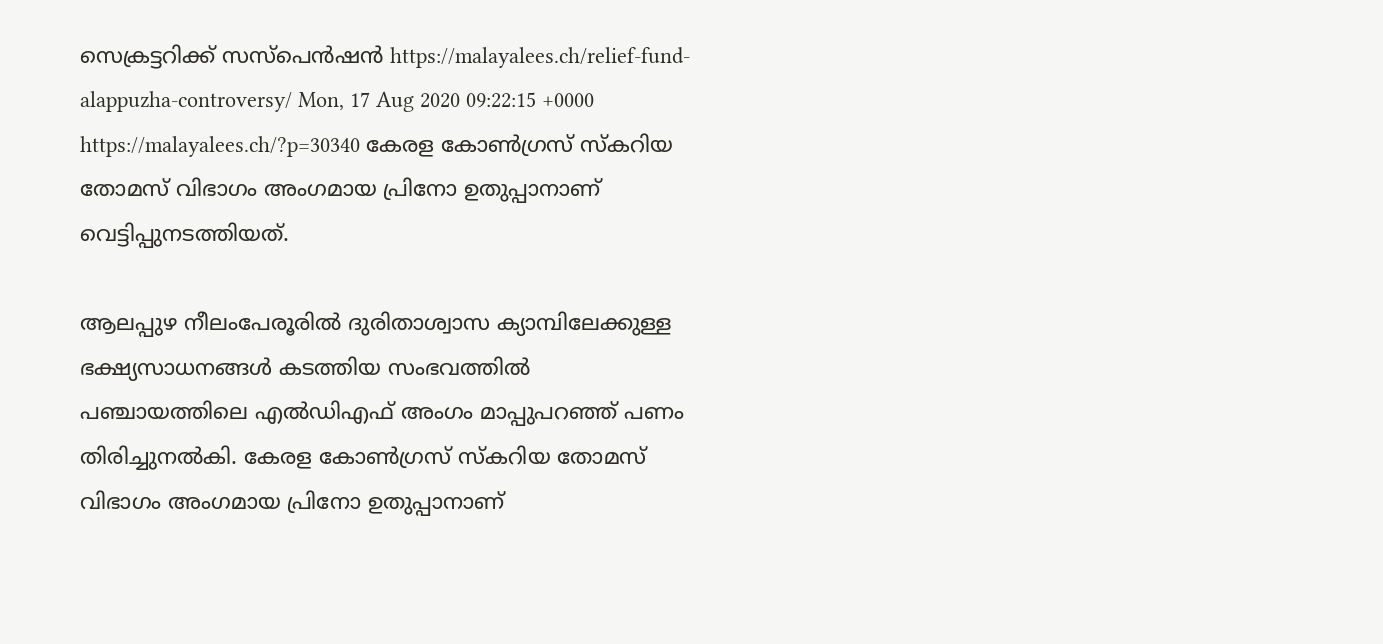സെക്രട്ടറിക്ക് സസ്പെന്‍ഷന്‍ https://malayalees.ch/relief-fund-alappuzha-controversy/ Mon, 17 Aug 2020 09:22:15 +0000 https://malayalees.ch/?p=30340 കേരള കോണ്‍ഗ്രസ് സ്കറിയ തോമസ് വിഭാഗം അംഗമായ പ്രിനോ ഉതുപ്പാനാണ് വെട്ടിപ്പുനടത്തിയത്.

ആലപ്പുഴ നീലംപേരൂരില്‍ ദുരിതാശ്വാസ ക്യാമ്പിലേക്കുള്ള ഭക്ഷ്യസാധനങ്ങള്‍ കടത്തിയ സംഭവത്തില്‍ പഞ്ചായത്തിലെ എല്‍ഡിഎഫ് അംഗം മാപ്പുപറഞ്ഞ് പണം തിരിച്ചുനല്‍കി. കേരള കോണ്‍ഗ്രസ് സ്കറിയ തോമസ് വിഭാഗം അംഗമായ പ്രിനോ ഉതുപ്പാനാണ്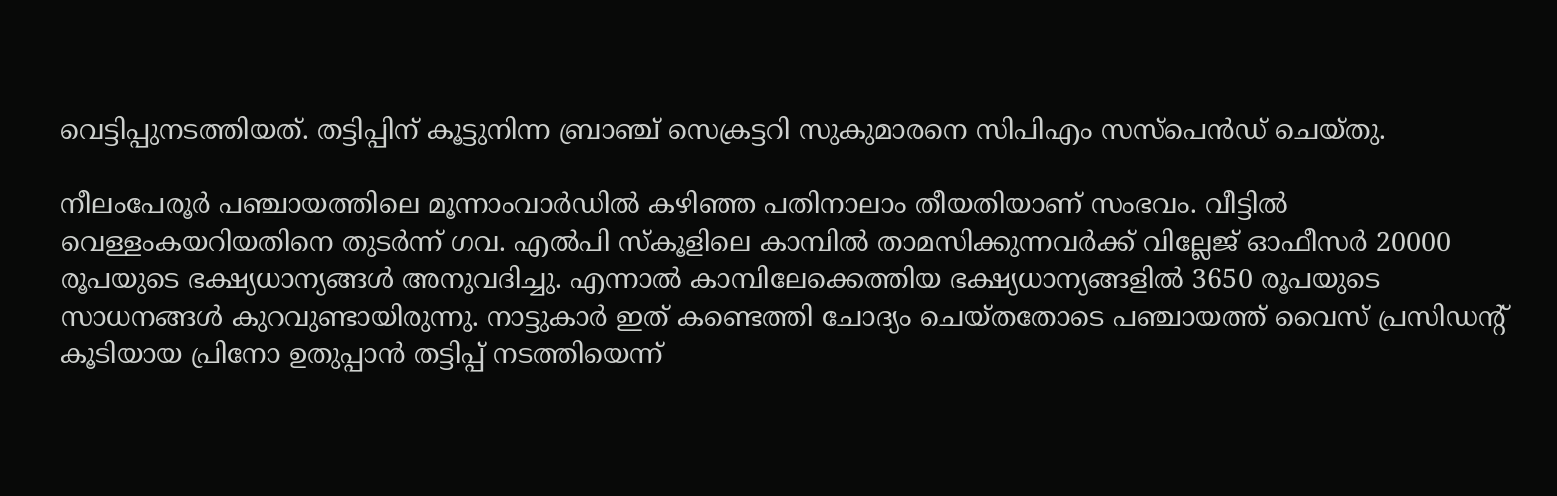വെട്ടിപ്പുനടത്തിയത്. തട്ടിപ്പിന് കൂട്ടുനിന്ന ബ്രാഞ്ച് സെക്രട്ടറി സുകുമാരനെ സിപിഎം സസ്പെന്‍ഡ് ചെയ്തു.

നീലംപേരൂര്‍ പഞ്ചായത്തിലെ മൂന്നാംവാര്‍ഡില്‍ കഴിഞ്ഞ പതിനാലാം തീയതിയാണ് സംഭവം. വീട്ടില്‍ വെള്ളംകയറിയതിനെ തുടര്‍ന്ന് ഗവ. എല്‍പി സ്കൂളിലെ കാമ്പില്‍ താമസിക്കുന്നവര്‍ക്ക് വില്ലേജ് ഓഫീസര്‍ 20000 രൂപയുടെ ഭക്ഷ്യധാന്യങ്ങള്‍ അനുവദിച്ചു. എന്നാല്‍ കാമ്പിലേക്കെത്തിയ ഭക്ഷ്യധാന്യങ്ങളില്‍ 3650 രൂപയുടെ സാധനങ്ങള്‍ കുറവുണ്ടായിരുന്നു. നാട്ടുകാര്‍ ഇത് കണ്ടെത്തി ചോദ്യം ചെയ്തതോടെ പഞ്ചായത്ത് വൈസ് പ്രസിഡന്റ് കൂടിയായ പ്രിനോ ഉതുപ്പാന്‍ തട്ടിപ്പ് നടത്തിയെന്ന്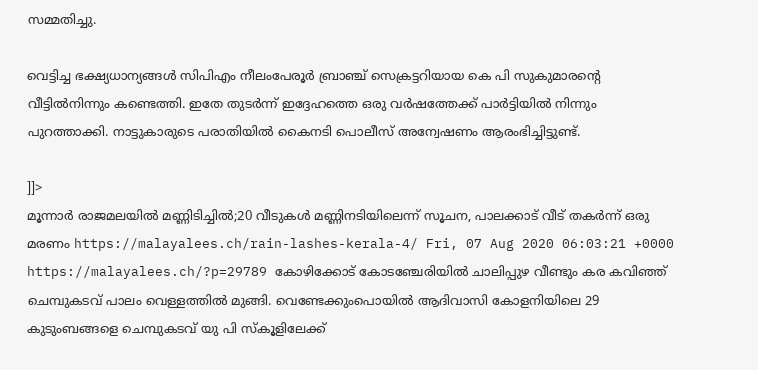സമ്മതിച്ചു.

വെട്ടിച്ച ഭക്ഷ്യധാന്യങ്ങള്‍ സിപിഎം നീലംപേരൂര്‍ ബ്രാഞ്ച് സെക്രട്ടറിയായ കെ പി സുകുമാരന്റെ വീട്ടില്‍നിന്നും കണ്ടെത്തി. ഇതേ തുടര്‍ന്ന് ഇദ്ദേഹത്തെ ഒരു വര്‍ഷത്തേക്ക് പാര്‍ട്ടിയില്‍ നിന്നും പുറത്താക്കി. നാട്ടുകാരുടെ പരാതിയില്‍ കൈനടി പൊലീസ് അന്വേഷണം ആരംഭിച്ചിട്ടുണ്ട്.

]]>
മൂന്നാര്‍ രാജമലയില്‍ മണ്ണിടിച്ചില്‍;20 വീടുകള്‍ മണ്ണിനടിയിലെന്ന് സൂചന, പാലക്കാട് വീട് തകര്‍ന്ന് ഒരു മരണം https://malayalees.ch/rain-lashes-kerala-4/ Fri, 07 Aug 2020 06:03:21 +0000 https://malayalees.ch/?p=29789 കോഴിക്കോട് കോടഞ്ചേരിയില്‍ ചാലിപ്പുഴ വീണ്ടും കര കവിഞ്ഞ് ചെമ്പുകടവ് പാലം വെള്ളത്തില്‍ മുങ്ങി. വെണ്ടേക്കുംപൊയില്‍ ആദിവാസി കോളനിയിലെ 29 കുടുംബങ്ങളെ ചെമ്പുകടവ് യു പി സ്‌കൂളിലേക്ക്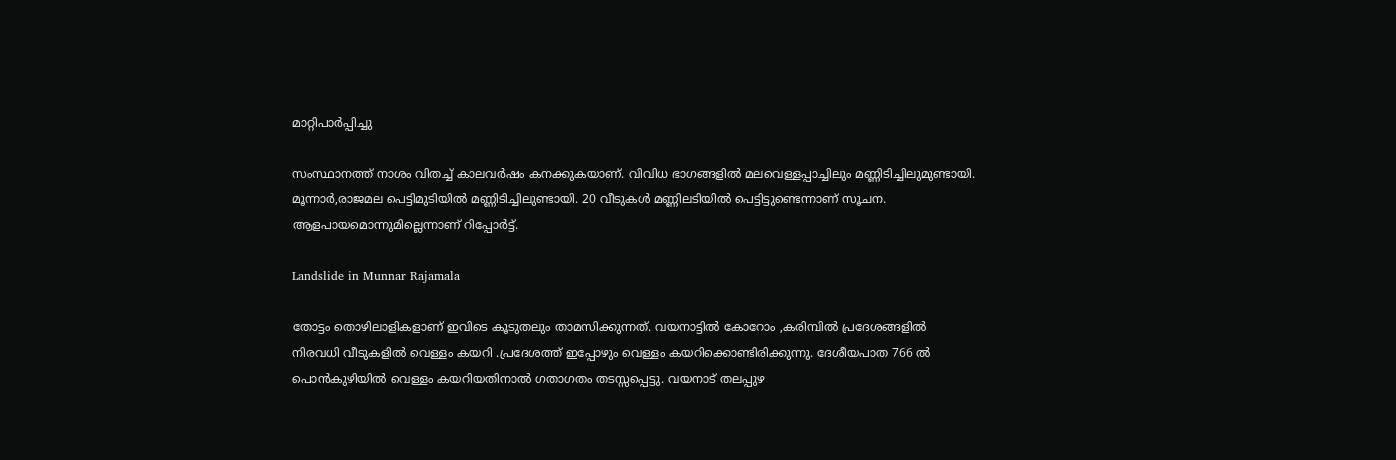മാറ്റിപാര്‍പ്പിച്ചു

സംസ്ഥാനത്ത് നാശം വിതച്ച് കാലവര്‍ഷം കനക്കുകയാണ്. വിവിധ ഭാഗങ്ങളില്‍ മലവെള്ളപ്പാച്ചിലും മണ്ണിടിച്ചിലുമുണ്ടായി. മൂന്നാര്‍,രാജമല പെട്ടിമുടിയില്‍ മണ്ണിടിച്ചിലുണ്ടായി‍. 20 വീടുകള്‍ മണ്ണിലടിയില്‍ പെട്ടിട്ടുണ്ടെന്നാണ് സൂചന. ആളപായമൊന്നുമില്ലെന്നാണ് റിപ്പോര്‍ട്ട്.

Landslide in Munnar Rajamala

തോട്ടം തൊഴിലാളികളാണ് ഇവിടെ കൂടുതലും താമസിക്കുന്നത്. വയനാട്ടിൽ കോറോം ,കരിമ്പിൽ പ്രദേശങ്ങളിൽ നിരവധി വീടുകളില്‍ വെള്ളം കയറി .പ്രദേശത്ത് ഇപ്പോഴും വെള്ളം കയറിക്കൊണ്ടിരിക്കുന്നു. ദേശീയപാത 766 ൽ പൊൻകുഴിയിൽ വെള്ളം കയറിയതിനാൽ ഗതാഗതം തടസ്സപ്പെട്ടു. വയനാട് തലപ്പുഴ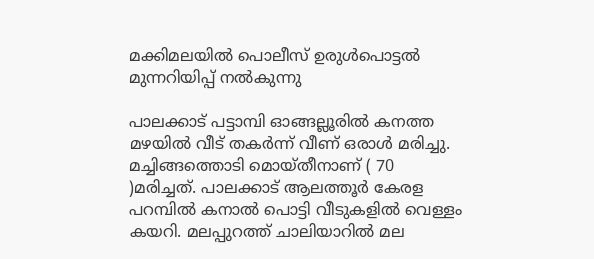മക്കിമലയിൽ പൊലീസ് ഉരുൾപൊട്ടൽ മുന്നറിയിപ്പ് നൽകുന്നു

പാലക്കാട് പട്ടാമ്പി ഓങ്ങല്ലൂരിൽ കനത്ത മഴയിൽ വീട് തകർന്ന് വീണ് ഒരാൾ മരിച്ചു. മച്ചിങ്ങത്തൊടി മൊയ്തീനാണ് ( 70 )മരിച്ചത്. പാലക്കാട് ആലത്തൂർ കേരള പറമ്പിൽ കനാല്‍ പൊട്ടി വീടുകളില്‍ വെള്ളം കയറി. മലപ്പുറത്ത് ചാലിയാറിൽ മല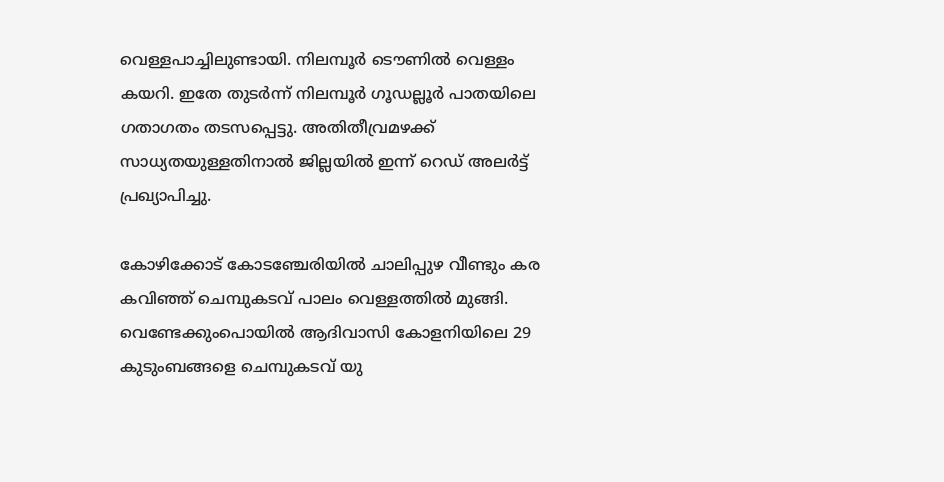വെള്ളപാച്ചിലുണ്ടായി. നിലമ്പൂർ ടൌണില്‍ വെള്ളം കയറി. ഇതേ തുടര്‍ന്ന് നിലമ്പൂര്‍ ഗൂഡല്ലൂര്‍ പാതയിലെ ഗതാഗതം തടസപ്പെട്ടു. അതിതീവ്രമഴക്ക് സാധ്യതയുള്ളതിനാല്‍ ജില്ലയില്‍ ഇന്ന് റെഡ് അലര്‍ട്ട് പ്രഖ്യാപിച്ചു.

കോഴിക്കോട് കോടഞ്ചേരിയില്‍ ചാലിപ്പുഴ വീണ്ടും കര കവിഞ്ഞ് ചെമ്പുകടവ് പാലം വെള്ളത്തില്‍ മുങ്ങി. വെണ്ടേക്കുംപൊയില്‍ ആദിവാസി കോളനിയിലെ 29 കുടുംബങ്ങളെ ചെമ്പുകടവ് യു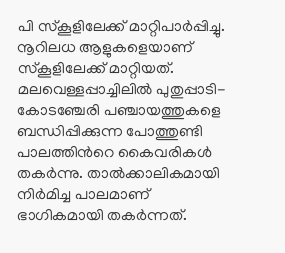പി സ്‌കൂളിലേക്ക് മാറ്റിപാര്‍പ്പിച്ചു. നൂറിലധ ആളുകളെയാണ് സ്‌കൂളിലേക്ക് മാറ്റിയത്. മലവെള്ളപ്പാച്ചിലില്‍ പുതുപ്പാടി-കോടഞ്ചേരി പഞ്ചായത്തുകളെ ബന്ധിപ്പിക്കുന്ന പോത്തുണ്ടി പാലത്തിന്‍റെ കൈവരികള്‍ തകര്‍ന്നു. താല്‍ക്കാലികമായി നിര്‍മിച്ച പാലമാണ് ഭാഗികമായി തകര്‍ന്നത്.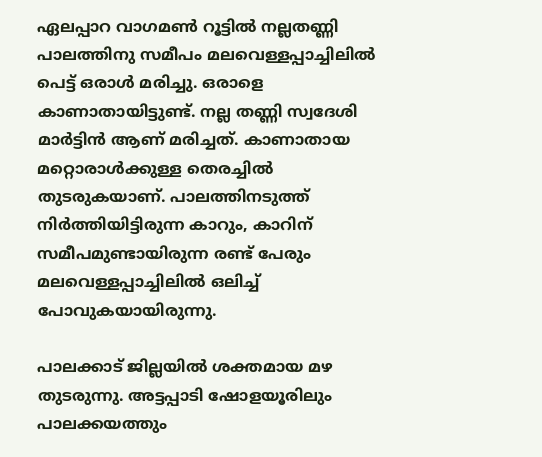ഏലപ്പാറ വാഗമൺ റൂട്ടിൽ നല്ലതണ്ണി പാലത്തിനു സമീപം മലവെള്ളപ്പാച്ചിലില്‍ പെട്ട് ഒരാള്‍ മരിച്ചു. ഒരാളെ കാണാതായിട്ടുണ്ട്. നല്ല തണ്ണി സ്വദേശി മാർട്ടിൻ ആണ് മരിച്ചത്. കാണാതായ മറ്റൊരാള്‍ക്കുള്ള തെരച്ചിൽ തുടരുകയാണ്. പാലത്തിനടുത്ത് നിർത്തിയിട്ടിരുന്ന കാറും, കാറിന് സമീപമുണ്ടായിരുന്ന രണ്ട് പേരും മലവെള്ളപ്പാച്ചിലിൽ ഒലിച്ച് പോവുകയായിരുന്നു.

പാലക്കാട് ജില്ലയിൽ ശക്തമായ മഴ തുടരുന്നു. അട്ടപ്പാടി ഷോളയൂരിലും പാലക്കയത്തും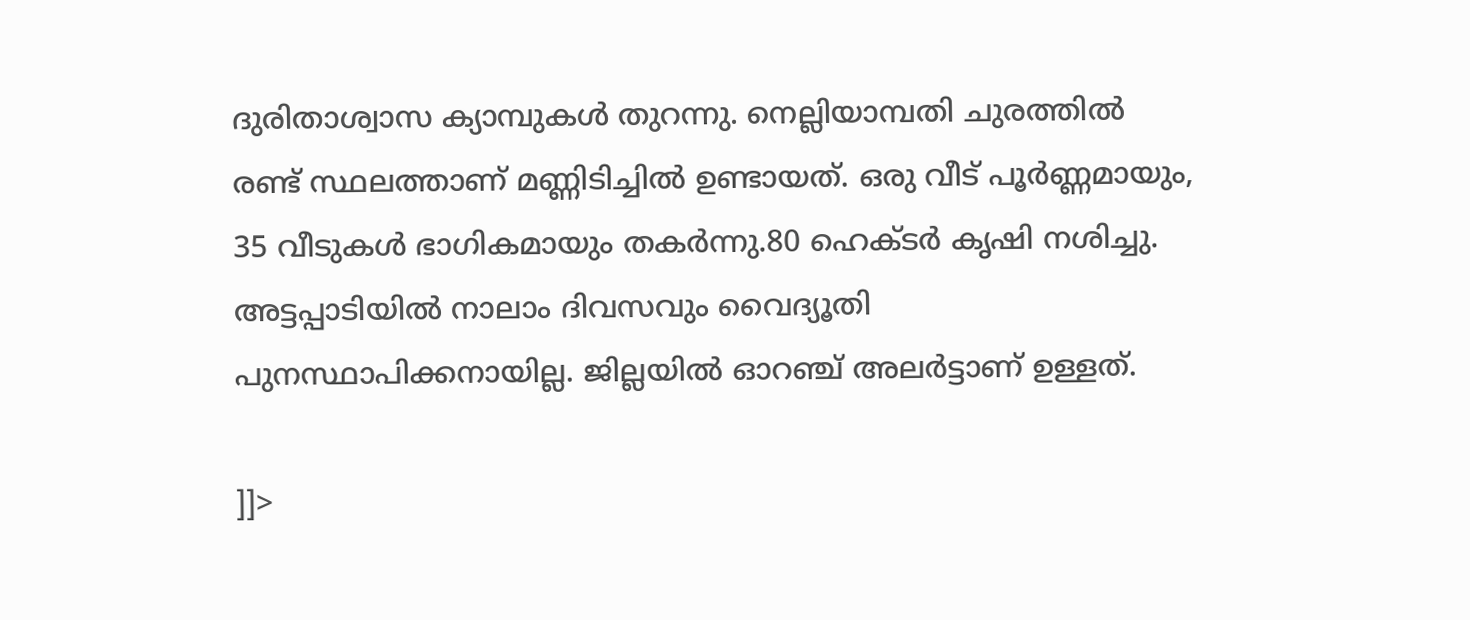ദുരിതാശ്വാസ ക്യാമ്പുകൾ തുറന്നു. നെല്ലിയാമ്പതി ചുരത്തിൽ രണ്ട് സ്ഥലത്താണ് മണ്ണിടിച്ചിൽ ഉണ്ടായത്. ഒരു വീട് പൂർണ്ണമായും, 35 വീടുകൾ ഭാഗികമായും തകർന്നു.80 ഹെക്ടർ കൃഷി നശിച്ചു. അട്ടപ്പാടിയിൽ നാലാം ദിവസവും വൈദ്യൂതി പുനസ്ഥാപിക്കനായില്ല. ജില്ലയിൽ ഓറഞ്ച് അലർട്ടാണ് ഉള്ളത്.

]]>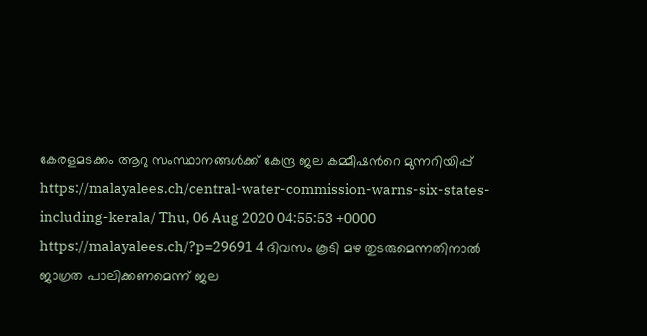കേരളമടക്കം ആറു സംസ്ഥാനങ്ങൾക്ക് കേന്ദ്ര ജല കമ്മീഷന്‍റെ മുന്നറിയിപ്പ് https://malayalees.ch/central-water-commission-warns-six-states-including-kerala/ Thu, 06 Aug 2020 04:55:53 +0000 https://malayalees.ch/?p=29691 4 ദിവസം കൂടി മഴ തുടരുമെന്നതിനാൽ ജാഗ്രത പാലിക്കണമെന്ന് ജല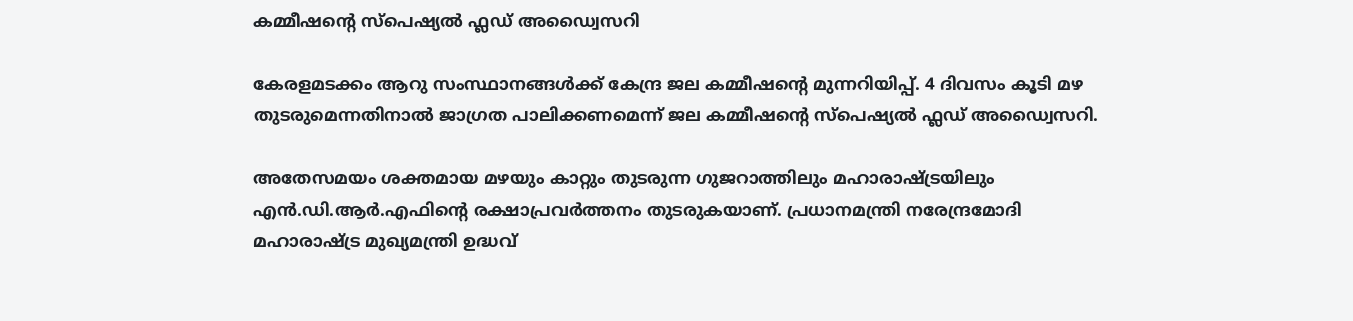കമ്മീഷന്‍റെ സ്പെഷ്യൽ ഫ്ലഡ് അഡ്വൈസറി

കേരളമടക്കം ആറു സംസ്ഥാനങ്ങൾക്ക് കേന്ദ്ര ജല കമ്മീഷന്‍റെ മുന്നറിയിപ്പ്. 4 ദിവസം കൂടി മഴ തുടരുമെന്നതിനാൽ ജാഗ്രത പാലിക്കണമെന്ന് ജല കമ്മീഷന്‍റെ സ്പെഷ്യൽ ഫ്ലഡ് അഡ്വൈസറി.

അതേസമയം ശക്തമായ മഴയും കാറ്റും തുടരുന്ന ഗുജറാത്തിലും മഹാരാഷ്ട്രയിലും എന്‍.ഡി.ആര്‍.എഫിന്‍റെ രക്ഷാപ്രവർത്തനം തുടരുകയാണ്. പ്രധാനമന്ത്രി നരേന്ദ്രമോദി മഹാരാഷ്ട്ര മുഖ്യമന്ത്രി ഉദ്ധവ്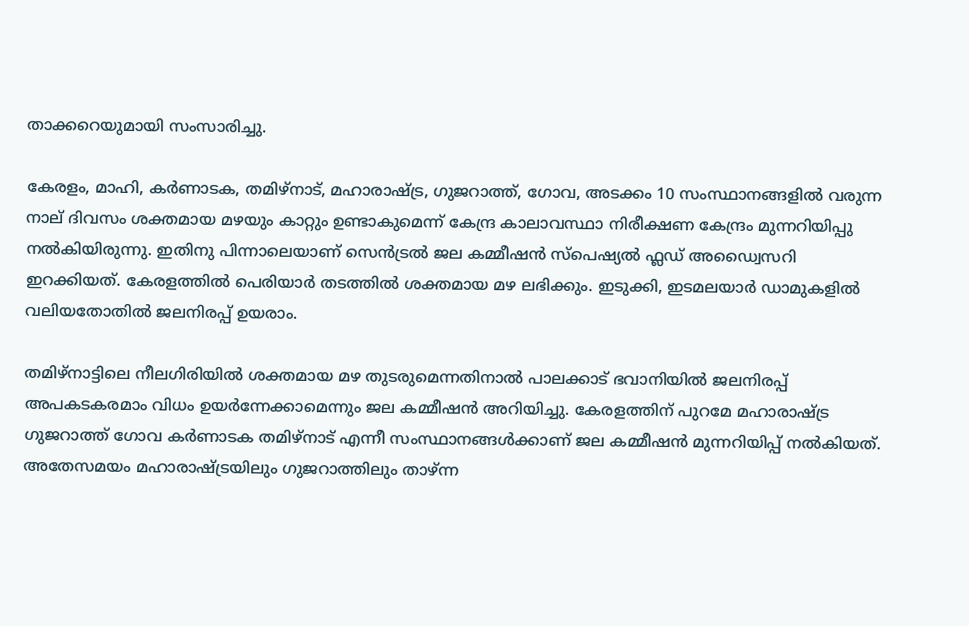താക്കറെയുമായി സംസാരിച്ചു.

കേരളം, മാഹി, കർണാടക, തമിഴ്നാട്, മഹാരാഷ്ട്ര, ഗുജറാത്ത്, ഗോവ, അടക്കം 10 സംസ്ഥാനങ്ങളിൽ വരുന്ന നാല് ദിവസം ശക്തമായ മഴയും കാറ്റും ഉണ്ടാകുമെന്ന് കേന്ദ്ര കാലാവസ്ഥാ നിരീക്ഷണ കേന്ദ്രം മുന്നറിയിപ്പു നൽകിയിരുന്നു. ഇതിനു പിന്നാലെയാണ് സെൻട്രൽ ജല കമ്മീഷൻ സ്പെഷ്യൽ ഫ്ലഡ് അഡ്വൈസറി ഇറക്കിയത്. കേരളത്തിൽ പെരിയാർ തടത്തിൽ ശക്തമായ മഴ ലഭിക്കും. ഇടുക്കി, ഇടമലയാർ ഡാമുകളിൽ വലിയതോതിൽ ജലനിരപ്പ് ഉയരാം.

തമിഴ്നാട്ടിലെ നീലഗിരിയിൽ ശക്തമായ മഴ തുടരുമെന്നതിനാൽ പാലക്കാട് ഭവാനിയിൽ ജലനിരപ്പ് അപകടകരമാം വിധം ഉയർന്നേക്കാമെന്നും ജല കമ്മീഷൻ അറിയിച്ചു. കേരളത്തിന് പുറമേ മഹാരാഷ്ട്ര ഗുജറാത്ത് ഗോവ കർണാടക തമിഴ്നാട് എന്നീ സംസ്ഥാനങ്ങൾക്കാണ് ജല കമ്മീഷൻ മുന്നറിയിപ്പ് നൽകിയത്. അതേസമയം മഹാരാഷ്ട്രയിലും ഗുജറാത്തിലും താഴ്ന്ന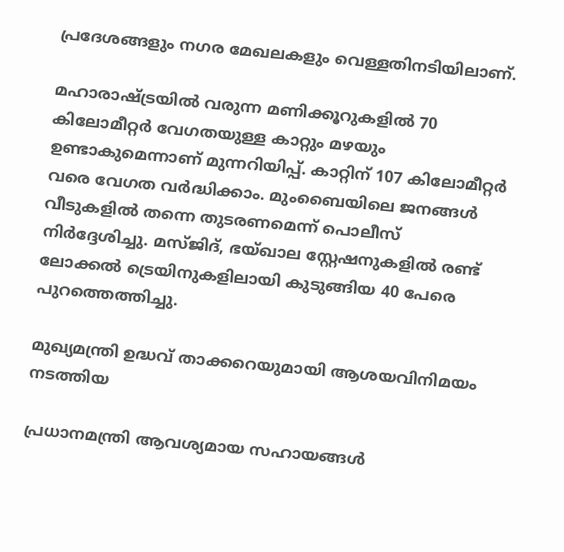പ്രദേശങ്ങളും നഗര മേഖലകളും വെള്ളതിനടിയിലാണ്.

മഹാരാഷ്ട്രയിൽ വരുന്ന മണിക്കൂറുകളിൽ 70 കിലോമീറ്റർ വേഗതയുള്ള കാറ്റും മഴയും ഉണ്ടാകുമെന്നാണ് മുന്നറിയിപ്പ്. കാറ്റിന് 107 കിലോമീറ്റർ വരെ വേഗത വർദ്ധിക്കാം. മുംബൈയിലെ ജനങ്ങൾ വീടുകളിൽ തന്നെ തുടരണമെന്ന് പൊലീസ് നിർദ്ദേശിച്ചു. മസ്ജിദ്, ഭയ്ഖാല സ്റ്റേഷനുകളിൽ രണ്ട് ലോക്കൽ ട്രെയിനുകളിലായി കുടുങ്ങിയ 40 പേരെ പുറത്തെത്തിച്ചു.

മുഖ്യമന്ത്രി ഉദ്ധവ് താക്കറെയുമായി ആശയവിനിമയം നടത്തിയ

പ്രധാനമന്ത്രി ആവശ്യമായ സഹായങ്ങൾ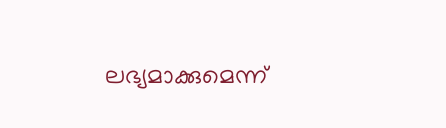ലഭ്യമാക്കുമെന്ന്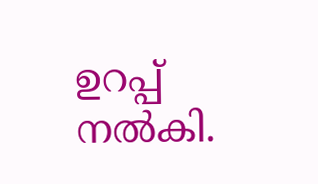ഉറപ്പ് നൽകി.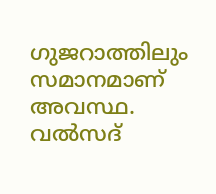ഗുജറാത്തിലും സമാനമാണ് അവസ്ഥ. വൽസദ്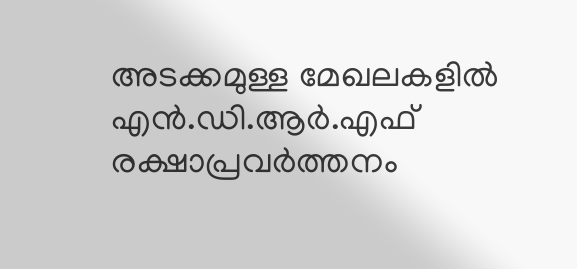അടക്കമുള്ള മേഖലകളിൽ എന്‍.ഡി.ആര്‍.എഫ് രക്ഷാപ്രവർത്തനം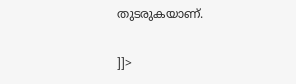തുടരുകയാണ്.

]]>